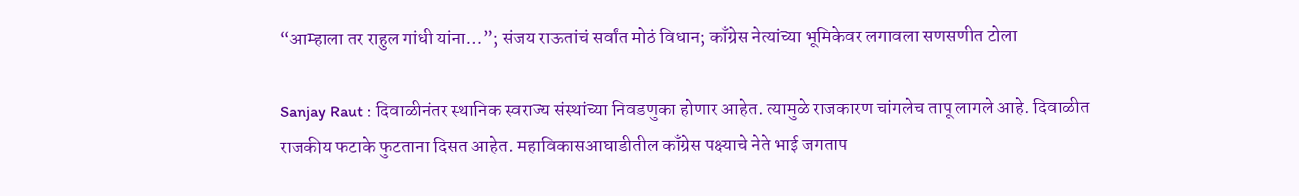“आम्हाला तर राहुल गांधी यांना…”; संजय राऊतांचं सर्वांत मोठं विधान; काँग्रेस नेत्यांच्या भूमिकेवर लगावला सणसणीत टोला

Sanjay Raut : दिवाळीनंतर स्थानिक स्वराज्य संस्थांच्या निवडणुका होणार आहेत. त्यामुळे राजकारण चांगलेच तापू लागले आहे. दिवाळीत राजकीय फटाके फुटताना दिसत आहेत. महाविकासआघाडीतील काँग्रेस पक्ष्याचे नेते भाई जगताप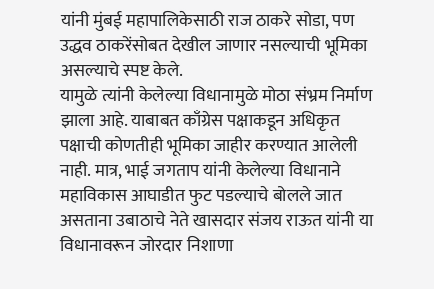यांनी मुंबई महापालिकेसाठी राज ठाकरे सोडा, पण उद्धव ठाकरेंसोबत देखील जाणार नसल्याची भूमिका असल्याचे स्पष्ट केले.
यामुळे त्यांनी केलेल्या विधानामुळे मोठा संभ्रम निर्माण झाला आहे. याबाबत काँग्रेस पक्षाकडून अधिकृत पक्षाची कोणतीही भूमिका जाहीर करण्यात आलेली नाही. मात्र, भाई जगताप यांनी केलेल्या विधानाने महाविकास आघाडीत फुट पडल्याचे बोलले जात असताना उबाठाचे नेते खासदार संजय राऊत यांनी या विधानावरून जोरदार निशाणा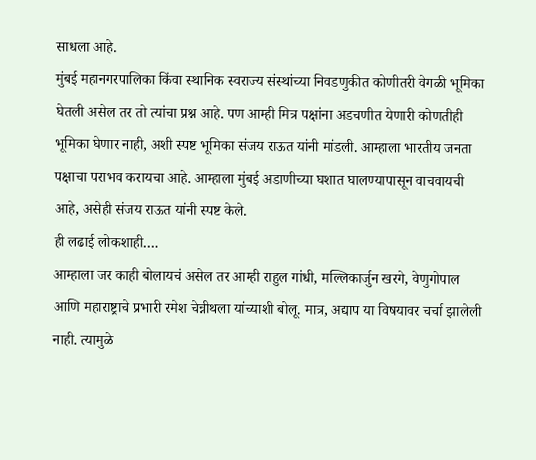साधला आहे.
मुंबई महानगरपालिका किंवा स्थानिक स्वराज्य संस्थांच्या निवडणुकीत कोणीतरी वेगळी भूमिका घेतली असेल तर तो त्यांचा प्रश्न आहे. पण आम्ही मित्र पक्षांना अडचणीत येणारी कोणतीही भूमिका घेणार नाही, अशी स्पष्ट भूमिका संजय राऊत यांनी मांडली. आम्हाला भारतीय जनता पक्षाचा पराभव करायचा आहे. आम्हाला मुंबई अडाणीच्या घशात घालण्यापासून वाचवायची आहे, असेही संजय राऊत यांनी स्पष्ट केले.
ही लढाई लोकशाही….
आम्हाला जर काही बोलायचं असेल तर आम्ही राहुल गांधी, मल्लिकार्जुन खरगे, वेणुगोपाल आणि महाराष्ट्राचे प्रभारी रमेश चेन्नीथला यांच्याशी बोलू. मात्र, अद्याप या विषयावर चर्चा झालेली नाही. त्यामुळे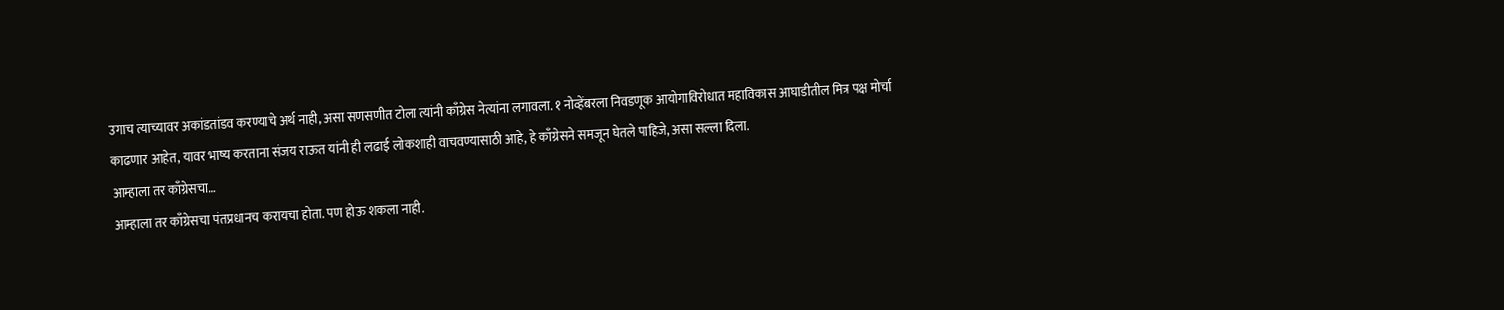उगाच त्याच्यावर अकांडतांडव करण्याचे अर्थ नाही, असा सणसणीत टोला त्यांनी काँग्रेस नेत्यांना लगावला. १ नोव्हेंबरला निवडणूक आयोगाविरोधात महाविकास आघाडीतील मित्र पक्ष मोर्चा काढणार आहेत, यावर भाष्य करताना संजय राऊत यांनी ही लढाई लोकशाही वाचवण्यासाठी आहे, हे काँग्रेसने समजून घेतले पाहिजे, असा सल्ला दिला.
आम्हाला तर काँग्रेसचा…
आम्हाला तर काँग्रेसचा पंतप्रधानच करायचा होता. पण होऊ शकला नाही.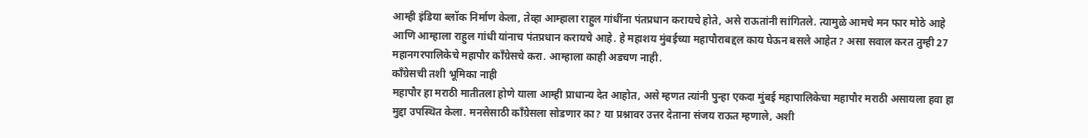आम्ही इंडिया ब्लॉक निर्माण केला, तेव्हा आम्हाला राहुल गांधींना पंतप्रधान करायचे होते, असे राऊतांनी सांगितले. त्यामुळे आमचे मन फार मोठे आहे आणि आम्हाला राहुल गांधी यांनाच पंतप्रधान करायचे आहे. हे महाशय मुंबईच्या महापौराबद्दल काय घेऊन बसले आहेत? असा सवाल करत तुम्ही 27 महानगरपालिकेचे महापौर काँग्रेसचे करा. आम्हाला काही अडचण नाही.
काँग्रेसची तशी भूमिका नाही
महापौर हा मराठी मातीतला होणे याला आम्ही प्राधान्य देत आहोत, असे म्हणत त्यांनी पुन्हा एकदा मुंबई महापालिकेचा महापौर मराठी असायला हवा हा मुद्दा उपस्थित केला. मनसेसाठी काँग्रेसला सोडणार का? या प्रश्नावर उत्तर देताना संजय राऊत म्हणाले, अशी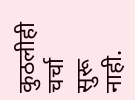कुठलीही चर्चा सुरू नाही.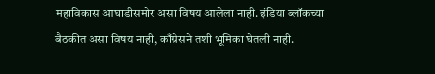महाविकास आघाडीसमोर असा विषय आलेला नाही. इंडिया ब्लॉकच्या बैठकीत असा विषय नाही, काँग्रेसने तशी भूमिका घेतली नाही.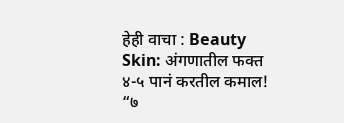हेही वाचा : Beauty Skin: अंगणातील फक्त ४-५ पानं करतील कमाल! “७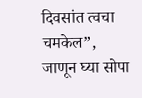दिवसांत त्वचा चमकेल”, जाणून घ्या सोपा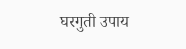घरगुती उपाय